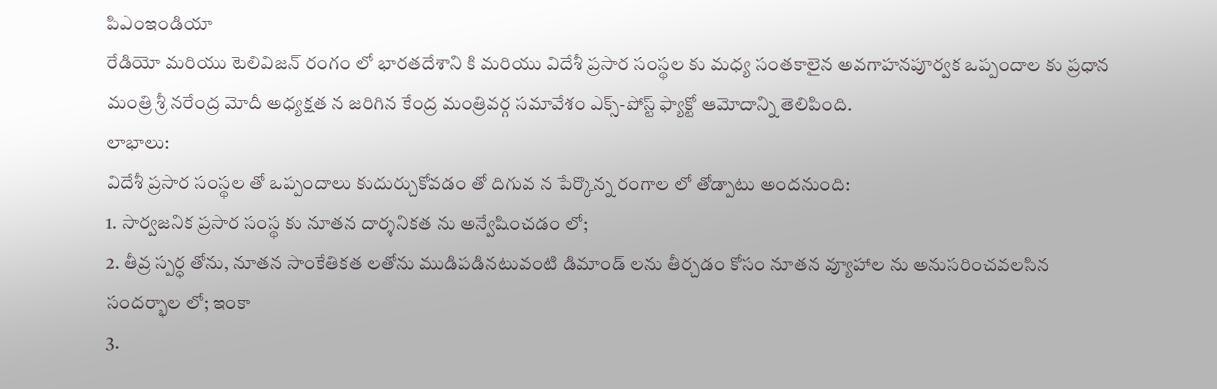పిఎంఇండియా
రేడియో మరియు టెలివిజన్ రంగం లో భారతదేశాని కి మరియు విదేశీ ప్రసార సంస్థల కు మధ్య సంతకాలైన అవగాహనపూర్వక ఒప్పందాల కు ప్రధాన మంత్రి శ్రీ నరేంద్ర మోదీ అధ్యక్షత న జరిగిన కేంద్ర మంత్రివర్గ సమావేశం ఎక్స్-పోస్ట్ ఫ్యాక్టో ఆమోదాన్ని తెలిపింది.
లాభాలు:
విదేశీ ప్రసార సంస్థల తో ఒప్పందాలు కుదుర్చుకోవడం తో దిగువ న పేర్కొన్న రంగాల లో తోడ్పాటు అందనుంది:
1. సార్వజనిక ప్రసార సంస్థ కు నూతన దార్శనికత ను అన్వేషించడం లో;
2. తీవ్ర స్పర్ధ తోను, నూతన సాంకేతికత లతోను ముడిపడినటువంటి డిమాండ్ లను తీర్చడం కోసం నూతన వ్యూహాల ను అనుసరించవలసిన సందర్భాల లో; ఇంకా
3.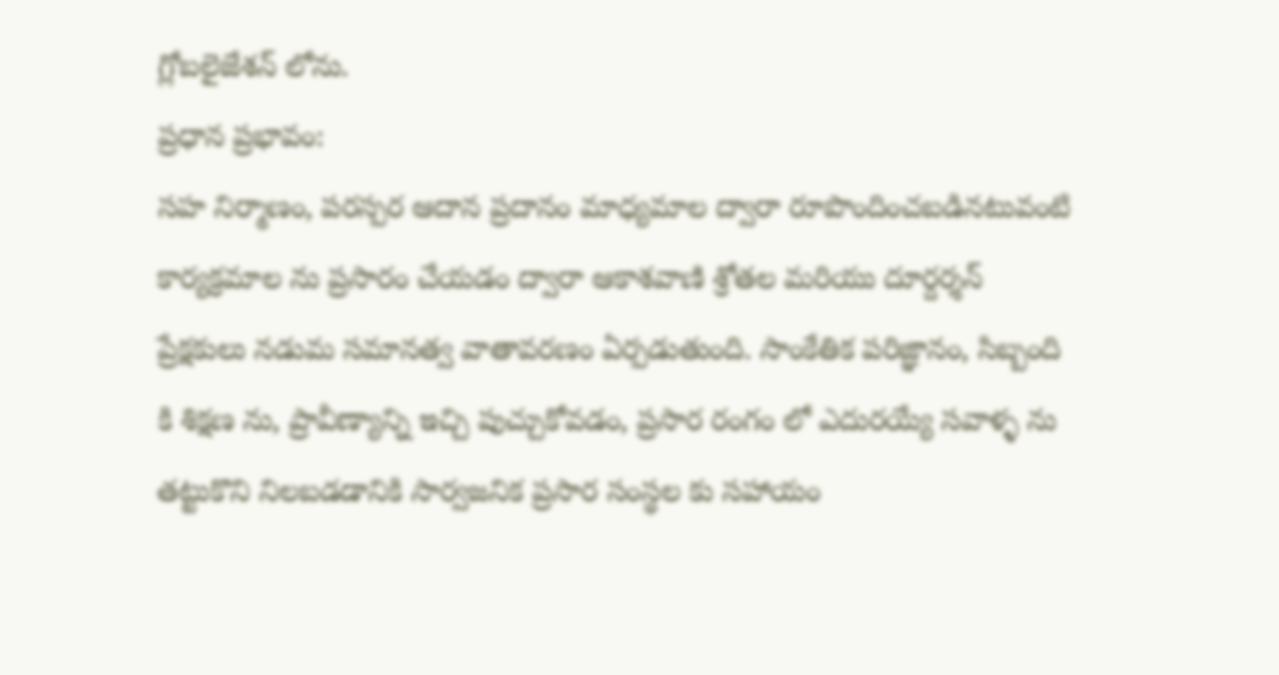గ్లోబలైజేశన్ లోను.
ప్రధాన ప్రభావం:
సహ నిర్మాణం, పరస్పర ఆదాన ప్రదానం మాధ్యమాల ద్వారా రూపొందించబడినటువంటి కార్యక్రమాల ను ప్రసారం చేయడం ద్వారా ఆకాశవాణి శ్రోతల మరియు దూర్దర్శన్ ప్రేక్షకులు నడుమ సమానత్వ వాతావరణం ఏర్పడుతుంది. సాంకేతిక పరిజ్ఞానం, సిబ్బంది కి శిక్షణ ను, ప్రావీణ్యాన్ని ఇచ్చి పుచ్చుకోవడం, ప్రసార రంగం లో ఎదురయ్యే సవాళ్ళ ను తట్టుకొని నిలబడడానికి సార్వజనిక ప్రసార సంస్థల కు సహాయం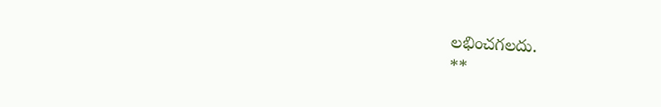లభించగలదు.
**